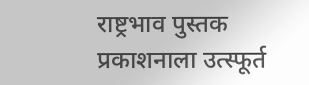राष्ट्रभाव पुस्तक प्रकाशनाला उत्स्फूर्त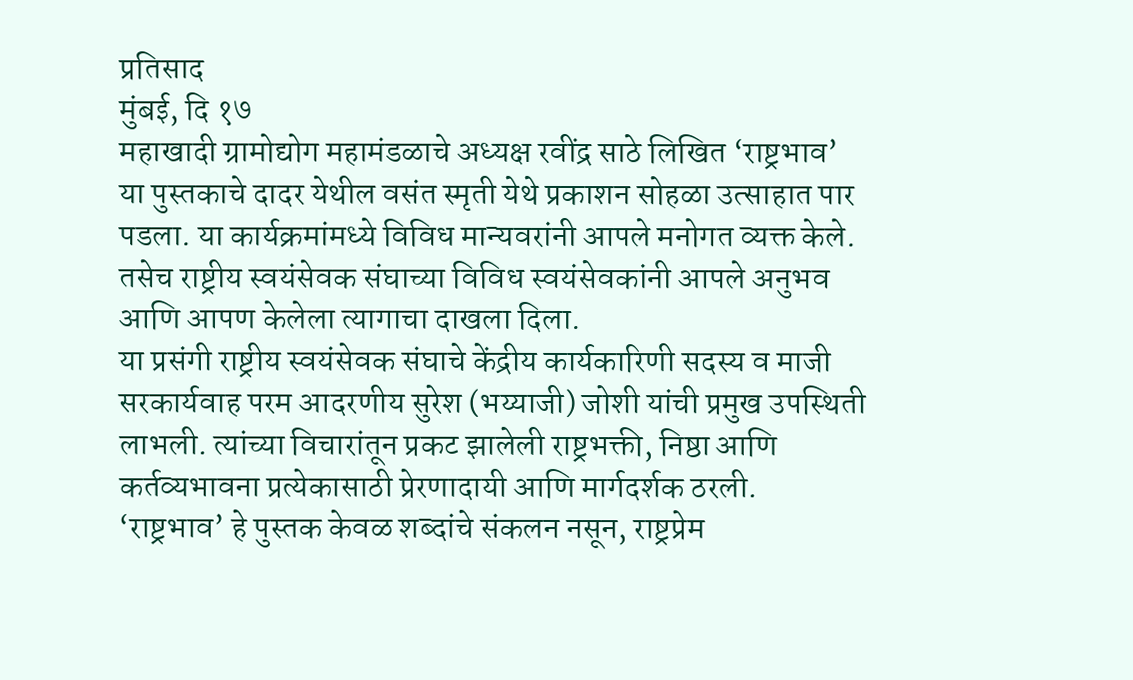प्रतिसाद
मुंबई, दि १७
महाखादी ग्रामोद्योग महामंडळाचे अध्यक्ष रवींद्र साठे लिखित ‘राष्ट्रभाव’ या पुस्तकाचे दादर येथील वसंत स्मृती येथे प्रकाशन सोहळा उत्साहात पार पडला. या कार्यक्रमांमध्ये विविध मान्यवरांनी आपले मनोगत व्यक्त केले. तसेच राष्ट्रीय स्वयंसेवक संघाच्या विविध स्वयंसेवकांनी आपले अनुभव आणि आपण केलेला त्यागाचा दाखला दिला.
या प्रसंगी राष्ट्रीय स्वयंसेवक संघाचे केंद्रीय कार्यकारिणी सदस्य व माजी सरकार्यवाह परम आदरणीय सुरेश (भय्याजी) जोशी यांची प्रमुख उपस्थिती लाभली. त्यांच्या विचारांतून प्रकट झालेली राष्ट्रभक्ती, निष्ठा आणि कर्तव्यभावना प्रत्येकासाठी प्रेरणादायी आणि मार्गदर्शक ठरली.
‘राष्ट्रभाव’ हे पुस्तक केवळ शब्दांचे संकलन नसून, राष्ट्रप्रेम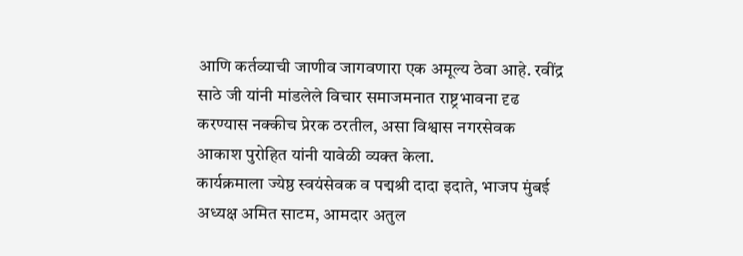आणि कर्तव्याची जाणीव जागवणारा एक अमूल्य ठेवा आहे. रवींद्र साठे जी यांनी मांडलेले विचार समाजमनात राष्ट्रभावना दृढ करण्यास नक्कीच प्रेरक ठरतील, असा विश्वास नगरसेवक आकाश पुरोहित यांनी यावेळी व्यक्त केला.
कार्यक्रमाला ज्येष्ठ स्वयंसेवक व पद्मश्री दादा इदाते, भाजप मुंबई अध्यक्ष अमित साटम, आमदार अतुल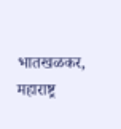भातखळकर, महाराष्ट्र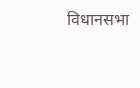विधानसभा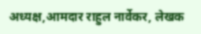अध्यक्ष,आमदार राहुल नार्वेकर, लेखक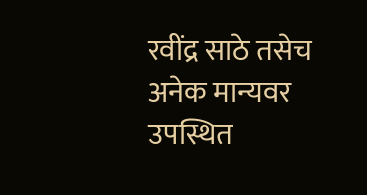रवींद्र साठे तसेच अनेक मान्यवर उपस्थित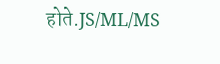होते.JS/ML/MS